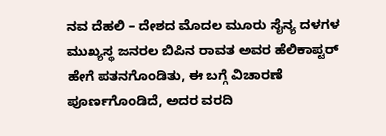ನವ ದೆಹಲಿ – ದೇಶದ ಮೊದಲ ಮೂರು ಸೈನ್ಯ ದಳಗಳ ಮುಖ್ಯಸ್ಥ ಜನರಲ ಬಿಪಿನ ರಾವತ ಅವರ ಹೆಲಿಕಾಪ್ಟರ್ ಹೇಗೆ ಪತನಗೊಂಡಿತು, ಈ ಬಗ್ಗೆ ವಿಚಾರಣೆ ಪೂರ್ಣಗೊಂಡಿದೆ, ಅದರ ವರದಿ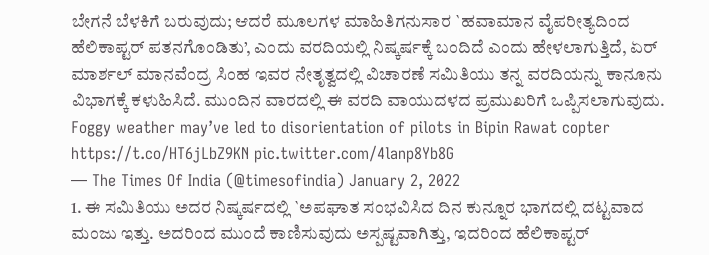ಬೇಗನೆ ಬೆಳಕಿಗೆ ಬರುವುದು; ಆದರೆ ಮೂಲಗಳ ಮಾಹಿತಿಗನುಸಾರ `ಹವಾಮಾನ ವೈಪರೀತ್ಯದಿಂದ ಹೆಲಿಕಾಪ್ಟರ್ ಪತನಗೊಂಡಿತು’, ಎಂದು ವರದಿಯಲ್ಲಿ ನಿಷ್ಕರ್ಷಕ್ಕೆ ಬಂದಿದೆ ಎಂದು ಹೇಳಲಾಗುತ್ತಿದೆ, ಏರ್ ಮಾರ್ಶಲ್ ಮಾನವೆಂದ್ರ ಸಿಂಹ ಇವರ ನೇತೃತ್ವದಲ್ಲಿ ವಿಚಾರಣೆ ಸಮಿತಿಯು ತನ್ನ ವರದಿಯನ್ನು ಕಾನೂನು ವಿಭಾಗಕ್ಕೆ ಕಳುಹಿಸಿದೆ. ಮುಂದಿನ ವಾರದಲ್ಲಿ ಈ ವರದಿ ವಾಯುದಳದ ಪ್ರಮುಖರಿಗೆ ಒಪ್ಪಿಸಲಾಗುವುದು.
Foggy weather may’ve led to disorientation of pilots in Bipin Rawat copter https://t.co/HT6jLbZ9KN pic.twitter.com/4lanp8Yb8G
— The Times Of India (@timesofindia) January 2, 2022
1. ಈ ಸಮಿತಿಯು ಅದರ ನಿಷ್ಕರ್ಷದಲ್ಲಿ `ಅಪಘಾತ ಸಂಭವಿಸಿದ ದಿನ ಕುನ್ನೂರ ಭಾಗದಲ್ಲಿ ದಟ್ಟವಾದ ಮಂಜು ಇತ್ತು. ಅದರಿಂದ ಮುಂದೆ ಕಾಣಿಸುವುದು ಅಸ್ಪಷ್ಟವಾಗಿತ್ತು, ಇದರಿಂದ ಹೆಲಿಕಾಪ್ಟರ್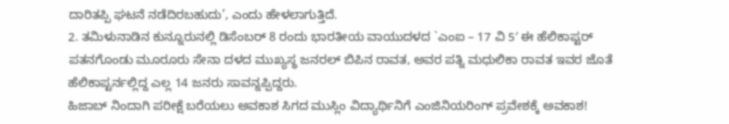ದಾರಿತಪ್ಪಿ ಘಟನೆ ನಡೆದಿರಬಹುದು’, ಎಂದು ಹೇಳಲಾಗುತ್ತಿದೆ.
2. ತಮಿಳುನಾಡಿನ ಕುನ್ನೂರುನಲ್ಲಿ ಡಿಸೆಂಬರ್ 8 ರಂದು ಭಾರತೀಯ ವಾಯುದಳದ `ಎಂಐ – 17 ವಿ 5′ ಈ ಹೆಲಿಕಾಪ್ಟರ್ ಪತನಗೊಂಡು ಮೂರೂರು ಸೇನಾ ದಳದ ಮುಖ್ಯಸ್ಥ ಜನರಲ್ ಬಿಪಿನ ರಾವತ, ಅವರ ಪತ್ನಿ ಮಧುಲಿಕಾ ರಾವತ ಇವರ ಜೊತೆ ಹೆಲಿಕಾಪ್ಟರ್ನಲ್ಲಿದ್ದ ಎಲ್ಲ 14 ಜನರು ಸಾವನ್ನಪ್ಪಿದ್ದರು.
ಹಿಜಾಬ್ ನಿಂದಾಗಿ ಪರೀಕ್ಷೆ ಬರೆಯಲು ಅವಕಾಶ ಸಿಗದ ಮುಸ್ಲಿಂ ವಿದ್ಯಾರ್ಥಿನಿಗೆ ಎಂಜಿನಿಯರಿಂಗ್ ಪ್ರವೇಶಕ್ಕೆ ಅವಕಾಶ!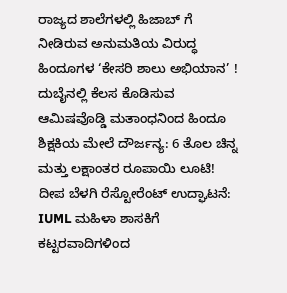ರಾಜ್ಯದ ಶಾಲೆಗಳಲ್ಲಿ ಹಿಜಾಬ್ ಗೆ ನೀಡಿರುವ ಅನುಮತಿಯ ವಿರುದ್ಧ ಹಿಂದೂಗಳ ‘ಕೇಸರಿ ಶಾಲು ಅಭಿಯಾನ’ !
ದುಬೈನಲ್ಲಿ ಕೆಲಸ ಕೊಡಿಸುವ ಆಮಿಷವೊಡ್ಡಿ ಮತಾಂಧನಿಂದ ಹಿಂದೂ ಶಿಕ್ಷಕಿಯ ಮೇಲೆ ದೌರ್ಜನ್ಯ: 6 ತೊಲ ಚಿನ್ನ ಮತ್ತು ಲಕ್ಷಾಂತರ ರೂಪಾಯಿ ಲೂಟಿ!
ದೀಪ ಬೆಳಗಿ ರೆಸ್ಟೋರೆಂಟ್ ಉದ್ಘಾಟನೆ: IUML ಮಹಿಳಾ ಶಾಸಕಿಗೆ ಕಟ್ಟರವಾದಿಗಳಿಂದ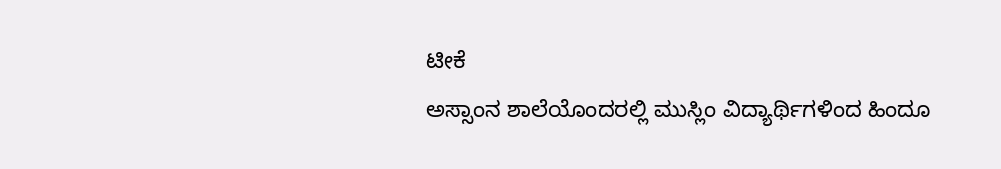ಟೀಕೆ
ಅಸ್ಸಾಂನ ಶಾಲೆಯೊಂದರಲ್ಲಿ ಮುಸ್ಲಿಂ ವಿದ್ಯಾರ್ಥಿಗಳಿಂದ ಹಿಂದೂ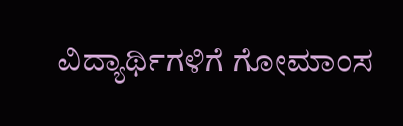ವಿದ್ಯಾರ್ಥಿಗಳಿಗೆ ಗೋಮಾಂಸ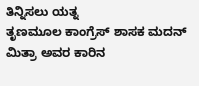ತಿನ್ನಿಸಲು ಯತ್ನ
ತೃಣಮೂಲ ಕಾಂಗ್ರೆಸ್ ಶಾಸಕ ಮದನ್ ಮಿತ್ರಾ ಅವರ ಕಾರಿನ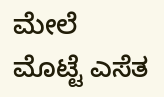ಮೇಲೆ ಮೊಟ್ಟೆ ಎಸೆತ